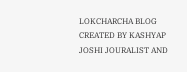LOKCHARCHA BLOG CREATED BY KASHYAP JOSHI JOURALIST AND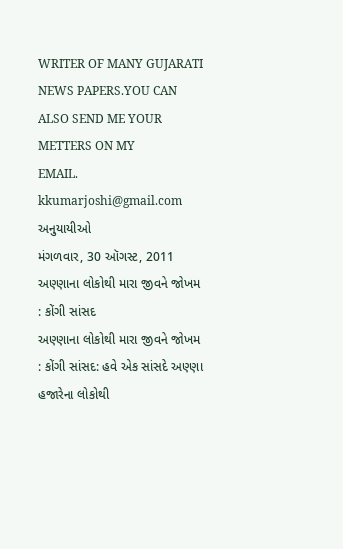WRITER OF MANY GUJARATI NEWS PAPERS.YOU CAN ALSO SEND ME YOUR METTERS ON MY
EMAIL. kkumarjoshi@gmail.com
અનુયાયીઓ
મંગળવાર, 30 ઑગસ્ટ, 2011
અણ્ણાના લોકોથી મારા જીવને જોખમ : કોંગી સાંસદ
અણ્ણાના લોકોથી મારા જીવને જોખમ : કોંગી સાંસદ: હવે એક સાંસદે અણ્ણા હજારેના લોકોથી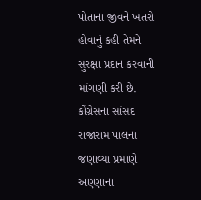પોતાના જીવને ખતરો હોવાનું કહી તેમને સુરક્ષા પ્રદાન કરવાની માંગણી કરી છે. કોંગ્રેસના સાંસદ રાજારામ પાલના જણાવ્યા પ્રમાણે અણ્ણાના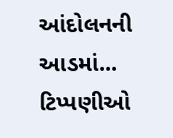આંદોલનની આડમાં...
ટિપ્પણીઓ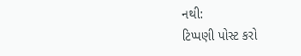નથી:
ટિપ્પણી પોસ્ટ કરો